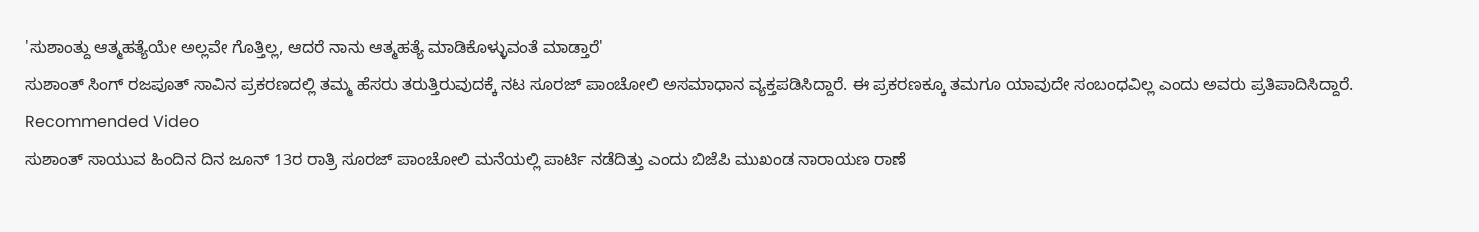'ಸುಶಾಂತ್ದು ಆತ್ಮಹತ್ಯೆಯೇ ಅಲ್ಲವೇ ಗೊತ್ತಿಲ್ಲ, ಆದರೆ ನಾನು ಆತ್ಮಹತ್ಯೆ ಮಾಡಿಕೊಳ್ಳುವಂತೆ ಮಾಡ್ತಾರೆ'
ಸುಶಾಂತ್ ಸಿಂಗ್ ರಜಪೂತ್ ಸಾವಿನ ಪ್ರಕರಣದಲ್ಲಿ ತಮ್ಮ ಹೆಸರು ತರುತ್ತಿರುವುದಕ್ಕೆ ನಟ ಸೂರಜ್ ಪಾಂಚೋಲಿ ಅಸಮಾಧಾನ ವ್ಯಕ್ತಪಡಿಸಿದ್ದಾರೆ. ಈ ಪ್ರಕರಣಕ್ಕೂ ತಮಗೂ ಯಾವುದೇ ಸಂಬಂಧವಿಲ್ಲ ಎಂದು ಅವರು ಪ್ರತಿಪಾದಿಸಿದ್ದಾರೆ.
Recommended Video
ಸುಶಾಂತ್ ಸಾಯುವ ಹಿಂದಿನ ದಿನ ಜೂನ್ 13ರ ರಾತ್ರಿ ಸೂರಜ್ ಪಾಂಚೋಲಿ ಮನೆಯಲ್ಲಿ ಪಾರ್ಟಿ ನಡೆದಿತ್ತು ಎಂದು ಬಿಜೆಪಿ ಮುಖಂಡ ನಾರಾಯಣ ರಾಣೆ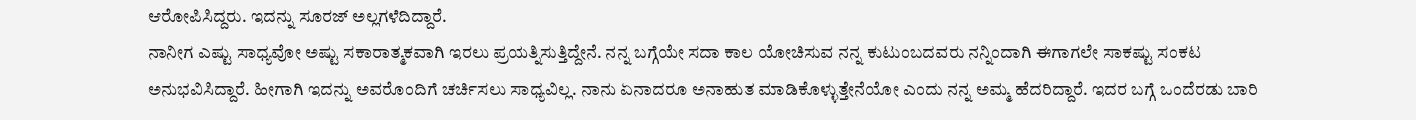ಆರೋಪಿಸಿದ್ದರು. ಇದನ್ನು ಸೂರಜ್ ಅಲ್ಲಗಳೆದಿದ್ದಾರೆ.
ನಾನೀಗ ಎಷ್ಟು ಸಾಧ್ಯವೋ ಅಷ್ಟು ಸಕಾರಾತ್ಮಕವಾಗಿ ಇರಲು ಪ್ರಯತ್ನಿಸುತ್ತಿದ್ದೇನೆ. ನನ್ನ ಬಗ್ಗೆಯೇ ಸದಾ ಕಾಲ ಯೋಚಿಸುವ ನನ್ನ ಕುಟುಂಬದವರು ನನ್ನಿಂದಾಗಿ ಈಗಾಗಲೇ ಸಾಕಷ್ಟು ಸಂಕಟ ಅನುಭವಿಸಿದ್ದಾರೆ. ಹೀಗಾಗಿ ಇದನ್ನು ಅವರೊಂದಿಗೆ ಚರ್ಚಿಸಲು ಸಾಧ್ಯವಿಲ್ಲ. ನಾನು ಏನಾದರೂ ಅನಾಹುತ ಮಾಡಿಕೊಳ್ಳುತ್ತೇನೆಯೋ ಎಂದು ನನ್ನ ಅಮ್ಮ ಹೆದರಿದ್ದಾರೆ. ಇದರ ಬಗ್ಗೆ ಒಂದೆರಡು ಬಾರಿ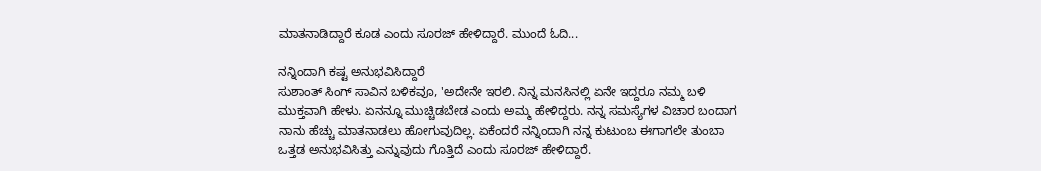ಮಾತನಾಡಿದ್ದಾರೆ ಕೂಡ ಎಂದು ಸೂರಜ್ ಹೇಳಿದ್ದಾರೆ. ಮುಂದೆ ಓದಿ...

ನನ್ನಿಂದಾಗಿ ಕಷ್ಟ ಅನುಭವಿಸಿದ್ದಾರೆ
ಸುಶಾಂತ್ ಸಿಂಗ್ ಸಾವಿನ ಬಳಿಕವೂ, 'ಅದೇನೇ ಇರಲಿ. ನಿನ್ನ ಮನಸಿನಲ್ಲಿ ಏನೇ ಇದ್ದರೂ ನಮ್ಮ ಬಳಿ ಮುಕ್ತವಾಗಿ ಹೇಳು. ಏನನ್ನೂ ಮುಚ್ಚಿಡಬೇಡ ಎಂದು ಅಮ್ಮ ಹೇಳಿದ್ದರು. ನನ್ನ ಸಮಸ್ಯೆಗಳ ವಿಚಾರ ಬಂದಾಗ ನಾನು ಹೆಚ್ಚು ಮಾತನಾಡಲು ಹೋಗುವುದಿಲ್ಲ. ಏಕೆಂದರೆ ನನ್ನಿಂದಾಗಿ ನನ್ನ ಕುಟುಂಬ ಈಗಾಗಲೇ ತುಂಬಾ ಒತ್ತಡ ಅನುಭವಿಸಿತ್ತು ಎನ್ನುವುದು ಗೊತ್ತಿದೆ ಎಂದು ಸೂರಜ್ ಹೇಳಿದ್ದಾರೆ.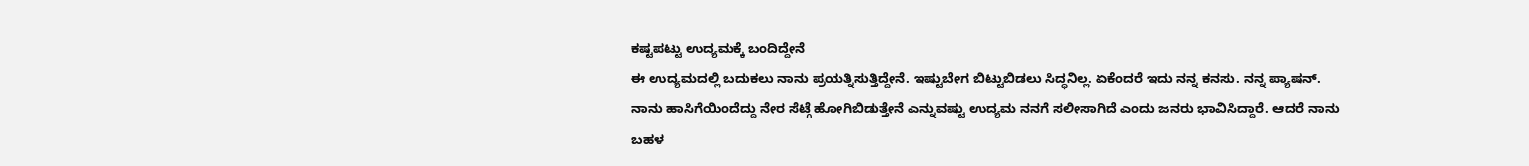ಕಷ್ಟಪಟ್ಟು ಉದ್ಯಮಕ್ಕೆ ಬಂದಿದ್ದೇನೆ
ಈ ಉದ್ಯಮದಲ್ಲಿ ಬದುಕಲು ನಾನು ಪ್ರಯತ್ನಿಸುತ್ತಿದ್ದೇನೆ. ಇಷ್ಟುಬೇಗ ಬಿಟ್ಟುಬಿಡಲು ಸಿದ್ಧನಿಲ್ಲ. ಏಕೆಂದರೆ ಇದು ನನ್ನ ಕನಸು. ನನ್ನ ಪ್ಯಾಷನ್. ನಾನು ಹಾಸಿಗೆಯಿಂದೆದ್ದು ನೇರ ಸೆಟ್ಗೆ ಹೋಗಿಬಿಡುತ್ತೇನೆ ಎನ್ನುವಷ್ಟು ಉದ್ಯಮ ನನಗೆ ಸಲೀಸಾಗಿದೆ ಎಂದು ಜನರು ಭಾವಿಸಿದ್ದಾರೆ. ಆದರೆ ನಾನು ಬಹಳ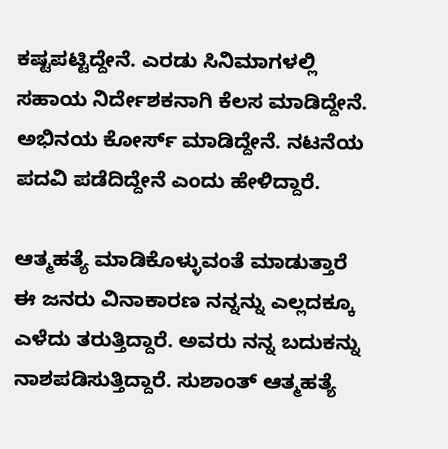ಕಷ್ಟಪಟ್ಟಿದ್ದೇನೆ. ಎರಡು ಸಿನಿಮಾಗಳಲ್ಲಿ ಸಹಾಯ ನಿರ್ದೇಶಕನಾಗಿ ಕೆಲಸ ಮಾಡಿದ್ದೇನೆ. ಅಭಿನಯ ಕೋರ್ಸ್ ಮಾಡಿದ್ದೇನೆ. ನಟನೆಯ ಪದವಿ ಪಡೆದಿದ್ದೇನೆ ಎಂದು ಹೇಳಿದ್ದಾರೆ.

ಆತ್ಮಹತ್ಯೆ ಮಾಡಿಕೊಳ್ಳುವಂತೆ ಮಾಡುತ್ತಾರೆ
ಈ ಜನರು ವಿನಾಕಾರಣ ನನ್ನನ್ನು ಎಲ್ಲದಕ್ಕೂ ಎಳೆದು ತರುತ್ತಿದ್ದಾರೆ. ಅವರು ನನ್ನ ಬದುಕನ್ನು ನಾಶಪಡಿಸುತ್ತಿದ್ದಾರೆ. ಸುಶಾಂತ್ ಆತ್ಮಹತ್ಯೆ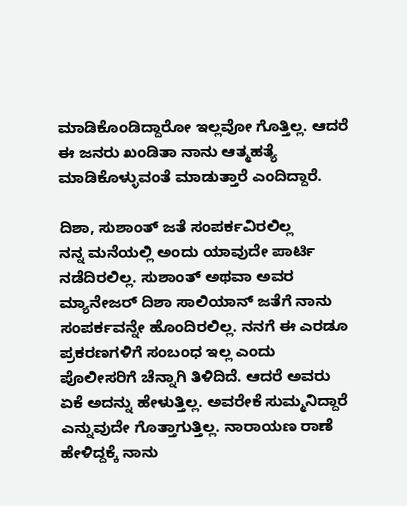ಮಾಡಿಕೊಂಡಿದ್ದಾರೋ ಇಲ್ಲವೋ ಗೊತ್ತಿಲ್ಲ. ಆದರೆ ಈ ಜನರು ಖಂಡಿತಾ ನಾನು ಆತ್ಮಹತ್ಯೆ ಮಾಡಿಕೊಳ್ಳುವಂತೆ ಮಾಡುತ್ತಾರೆ ಎಂದಿದ್ದಾರೆ.

ದಿಶಾ, ಸುಶಾಂತ್ ಜತೆ ಸಂಪರ್ಕವಿರಲಿಲ್ಲ
ನನ್ನ ಮನೆಯಲ್ಲಿ ಅಂದು ಯಾವುದೇ ಪಾರ್ಟಿ ನಡೆದಿರಲಿಲ್ಲ. ಸುಶಾಂತ್ ಅಥವಾ ಅವರ ಮ್ಯಾನೇಜರ್ ದಿಶಾ ಸಾಲಿಯಾನ್ ಜತೆಗೆ ನಾನು ಸಂಪರ್ಕವನ್ನೇ ಹೊಂದಿರಲಿಲ್ಲ. ನನಗೆ ಈ ಎರಡೂ ಪ್ರಕರಣಗಳಿಗೆ ಸಂಬಂಧ ಇಲ್ಲ ಎಂದು ಪೊಲೀಸರಿಗೆ ಚೆನ್ನಾಗಿ ತಿಳಿದಿದೆ. ಆದರೆ ಅವರು ಏಕೆ ಅದನ್ನು ಹೇಳುತ್ತಿಲ್ಲ. ಅವರೇಕೆ ಸುಮ್ಮನಿದ್ದಾರೆ ಎನ್ನುವುದೇ ಗೊತ್ತಾಗುತ್ತಿಲ್ಲ. ನಾರಾಯಣ ರಾಣೆ ಹೇಳಿದ್ದಕ್ಕೆ ನಾನು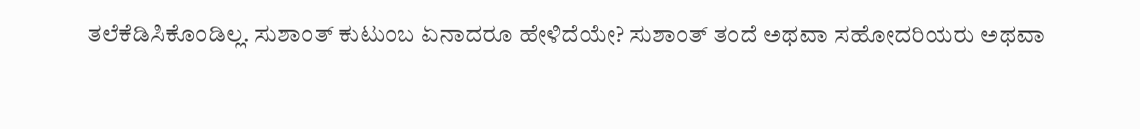ತಲೆಕೆಡಿಸಿಕೊಂಡಿಲ್ಲ. ಸುಶಾಂತ್ ಕುಟುಂಬ ಏನಾದರೂ ಹೇಳಿದೆಯೇ? ಸುಶಾಂತ್ ತಂದೆ ಅಥವಾ ಸಹೋದರಿಯರು ಅಥವಾ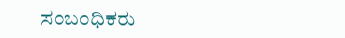ಸಂಬಂಧಿಕರು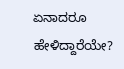ಏನಾದರೂ ಹೇಳಿದ್ದಾರೆಯೇ?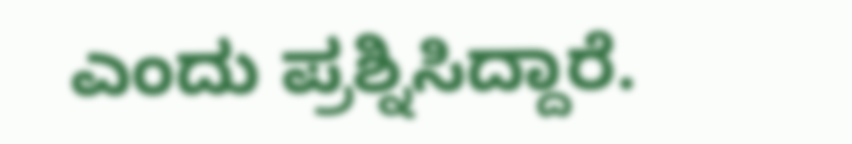ಎಂದು ಪ್ರಶ್ನಿಸಿದ್ದಾರೆ.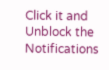Click it and Unblock the Notifications